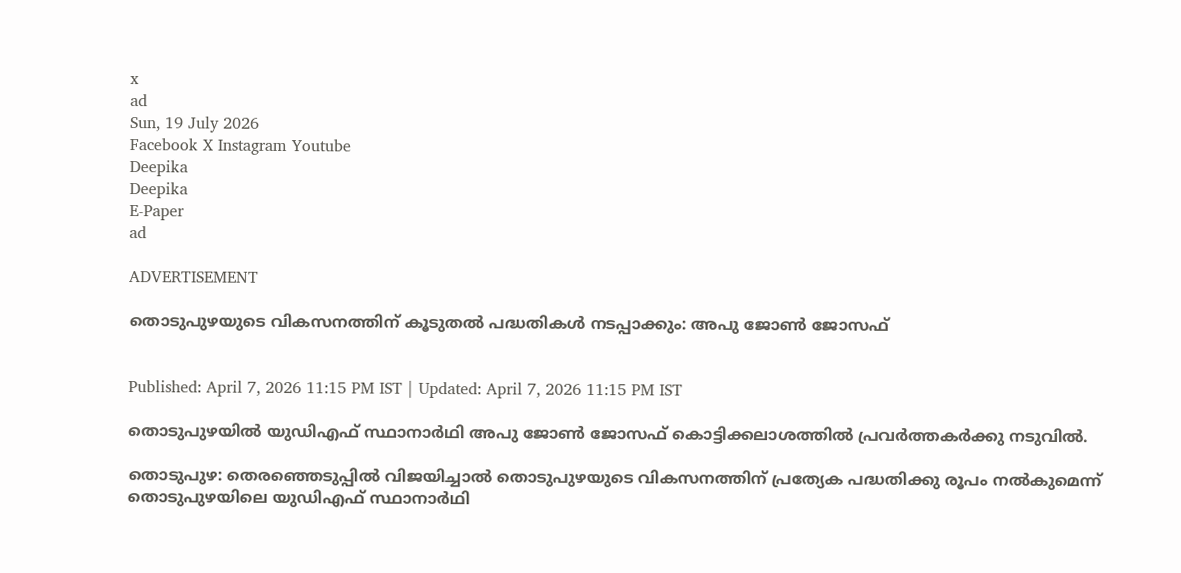x
ad
Sun, 19 July 2026
Facebook X Instagram Youtube
Deepika
Deepika
E-Paper
ad

ADVERTISEMENT

തൊടുപുഴയുടെ വികസനത്തിന് കൂടുതല്‍ പദ്ധതികള്‍ നടപ്പാക്കും: അപു ജോണ്‍ ജോസഫ്


Published: April 7, 2026 11:15 PM IST | Updated: April 7, 2026 11:15 PM IST

തൊടുപുഴയില്‍ യുഡിഎഫ് സ്ഥാനാര്‍ഥി അപു ജോണ്‍ ജോസഫ് കൊട്ടിക്കലാശത്തില്‍ പ്രവര്‍ത്തകര്‍ക്കു നടുവില്‍.

തൊടുപുഴ: തെരഞ്ഞെടുപ്പില്‍ വിജയിച്ചാല്‍ തൊടുപുഴയുടെ വികസനത്തിന് പ്രത്യേക പദ്ധതിക്കു രൂപം നല്‍കുമെന്ന് തൊടുപുഴയിലെ യുഡിഎഫ് സ്ഥാനാര്‍ഥി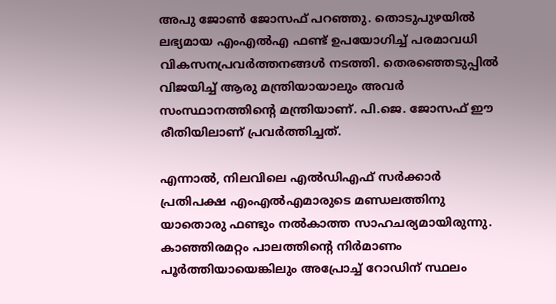അപു ജോണ്‍ ജോസഫ് പറഞ്ഞു. തൊടുപുഴയില്‍ ലഭ്യമായ എംഎല്‍എ ഫണ്ട് ഉപയോഗിച്ച് പരമാവധി വികസനപ്രവര്‍ത്തനങ്ങള്‍ നടത്തി. തെരഞ്ഞെടുപ്പില്‍ വിജയിച്ച് ആരു മന്ത്രിയായാലും അവര്‍ സംസ്ഥാനത്തിന്‍റെ മന്ത്രിയാണ്. പി.ജെ. ജോസഫ് ഈ രീതിയിലാണ് പ്രവര്‍ത്തിച്ചത്.

എന്നാല്‍, നിലവിലെ എല്‍ഡിഎഫ് സര്‍ക്കാര്‍ പ്രതിപക്ഷ എംഎല്‍എമാരുടെ മണ്ഡലത്തിനു യാതൊരു ഫണ്ടും നല്‍കാത്ത സാഹചര്യമായിരുന്നു. കാഞ്ഞിരമറ്റം പാലത്തിന്‍റെ നിര്‍മാണം പൂര്‍ത്തിയായെങ്കിലും അപ്രോച്ച് റോഡിന് സ്ഥലം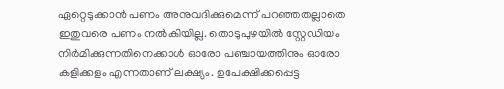ഏറ്റെടുക്കാന്‍ പണം അനുവദിക്കുമെന്ന് പറഞ്ഞതല്ലാതെ ഇതുവരെ പണം നല്‍കിയില്ല. തൊടുപുഴയില്‍ സ്റ്റേഡിയം നിര്‍മിക്കുന്നതിനെക്കാള്‍ ഓരോ പഞ്ചായത്തിനും ഓരോ കളിക്കളം എന്നതാണ് ലക്ഷ്യം. ഉപേക്ഷിക്കപ്പെട്ട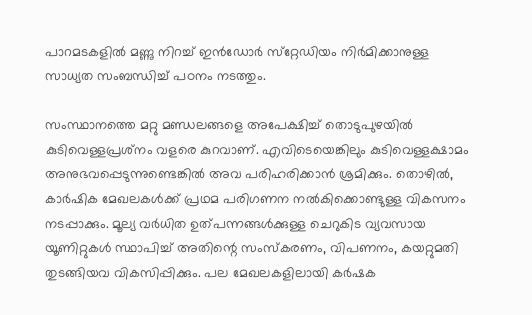പാറമടകളില്‍ മണ്ണു നിറച്ച് ഇന്‍ഡോര്‍ സ്‌റ്റേഡിയം നിര്‍മിക്കാനുള്ള സാധ്യത സംബന്ധിച്ച് പഠനം നടത്തും.

സംസ്ഥാനത്തെ മറ്റു മണ്ഡലങ്ങളെ അപേക്ഷിച്ച് തൊടുപുഴയില്‍ കുടിവെള്ളപ്രശ്‌നം വളരെ കുറവാണ്. എവിടെയെങ്കിലും കുടിവെള്ളക്ഷാമം അനുഭവപ്പെടുന്നുണ്ടെങ്കില്‍ അവ പരിഹരിക്കാന്‍ ശ്രമിക്കും. തൊഴില്‍, കാര്‍ഷിക മേഖലകള്‍ക്ക് പ്രഥമ പരിഗണന നല്‍കിക്കൊണ്ടുള്ള വികസനം നടപ്പാക്കും. മൂല്യ വര്‍ധിത ഉത്പന്നങ്ങള്‍ക്കുള്ള ചെറുകിട വ്യവസായ യൂണിറ്റുകള്‍ സ്ഥാപിച്ച് അതിന്റെ സംസ്‌കരണം, വിപണനം, കയറ്റുമതി തുടങ്ങിയവ വികസിപ്പിക്കും. പല മേഖലകളിലായി കര്‍ഷക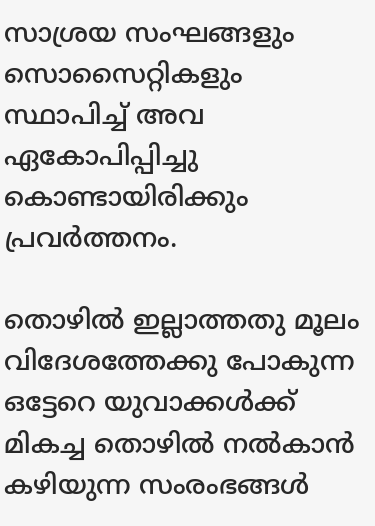സാശ്രയ സംഘങ്ങളും സൊസൈറ്റികളും സ്ഥാപിച്ച് അവ ഏകോപിപ്പിച്ചു കൊണ്ടായിരിക്കും പ്രവര്‍ത്തനം.

തൊഴില്‍ ഇല്ലാത്തതു മൂലം വിദേശത്തേക്കു പോകുന്ന ഒട്ടേറെ യുവാക്കള്‍ക്ക് മികച്ച തൊഴില്‍ നല്‍കാന്‍ കഴിയുന്ന സംരംഭങ്ങള്‍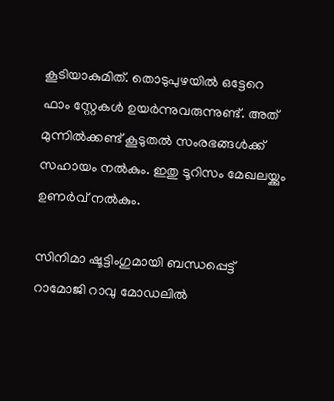കൂടിയാകുമിത്. തൊടുപുഴയില്‍ ഒട്ടേറെ ഫാം സ്റ്റേകള്‍ ഉയര്‍ന്നുവരുന്നുണ്ട്. അത് മുന്നില്‍ക്കണ്ട് കൂടുതല്‍ സംരഭങ്ങള്‍ക്ക് സഹായം നല്‍കും. ഇതു ടൂറിസം മേഖലയ്ക്കും ഉണര്‍വ് നല്‍കും.

സിനിമാ ഷൂട്ടിംഗുമായി ബന്ധപ്പെട്ട് റാമോജി റാവു മോഡലില്‍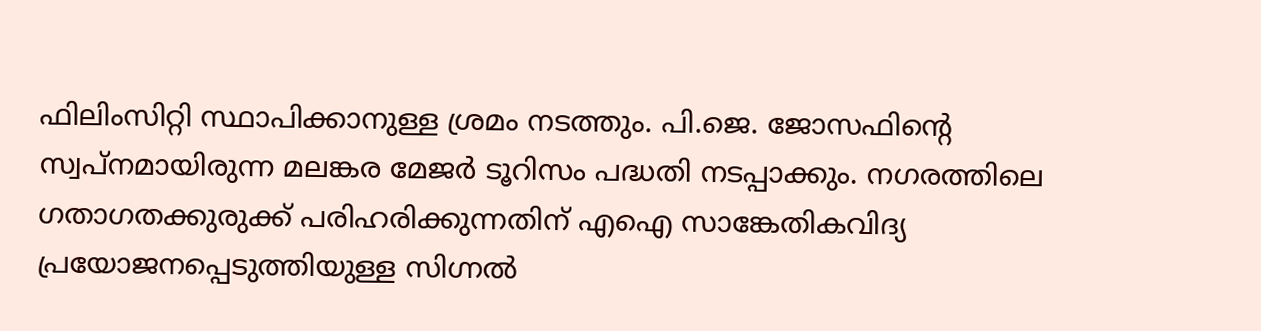ഫിലിംസിറ്റി സ്ഥാപിക്കാനുള്ള ശ്രമം നടത്തും. പി.ജെ. ജോസഫിന്‍റെ സ്വപ്‌നമായിരുന്ന മലങ്കര മേജര്‍ ടൂറിസം പദ്ധതി നടപ്പാക്കും. നഗരത്തിലെ ഗതാഗതക്കുരുക്ക് പരിഹരിക്കുന്നതിന് എഐ സാങ്കേതികവിദ്യ പ്രയോജനപ്പെടുത്തിയുള്ള സിഗ്നല്‍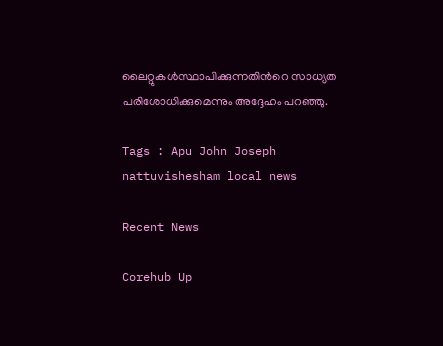ലൈറ്റുകള്‍സ്ഥാപിക്കുന്നതിന്‍റെ സാധ്യത പരിശോധിക്കുമെന്നും അദ്ദേഹം പറഞ്ഞു.

Tags : Apu John Joseph nattuvishesham local news

Recent News

Corehub Up